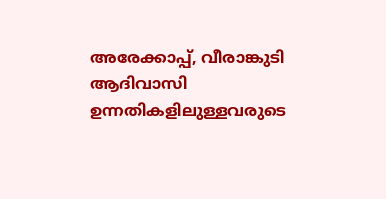അരേക്കാപ്പ്, വീരാങ്കുടി ആദിവാസി ഉന്നതികളിലുള്ളവരുടെ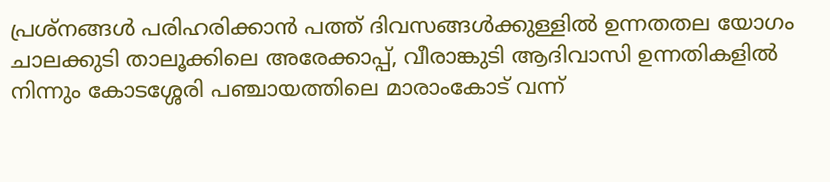പ്രശ്നങ്ങൾ പരിഹരിക്കാൻ പത്ത് ദിവസങ്ങൾക്കുള്ളിൽ ഉന്നതതല യോഗം
ചാലക്കുടി താലൂക്കിലെ അരേക്കാപ്പ്, വീരാങ്കുടി ആദിവാസി ഉന്നതികളിൽ നിന്നും കോടശ്ശേരി പഞ്ചായത്തിലെ മാരാംകോട് വന്ന്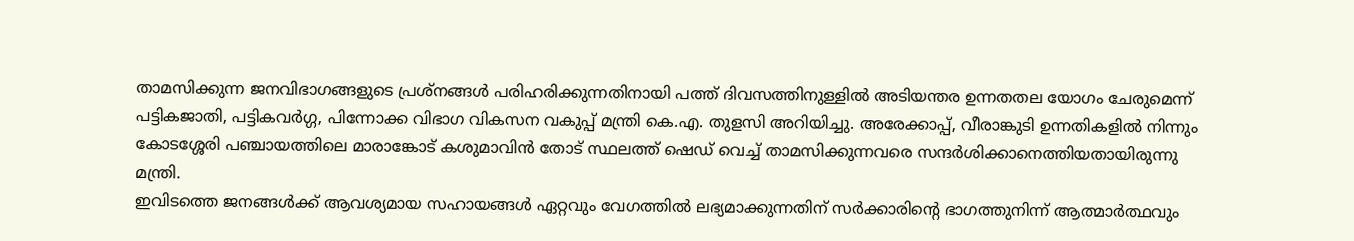താമസിക്കുന്ന ജനവിഭാഗങ്ങളുടെ പ്രശ്നങ്ങൾ പരിഹരിക്കുന്നതിനായി പത്ത് ദിവസത്തിനുള്ളിൽ അടിയന്തര ഉന്നതതല യോഗം ചേരുമെന്ന് പട്ടികജാതി, പട്ടികവർഗ്ഗ, പിന്നോക്ക വിഭാഗ വികസന വകുപ്പ് മന്ത്രി കെ.എ. തുളസി അറിയിച്ചു. അരേക്കാപ്പ്, വീരാങ്കുടി ഉന്നതികളിൽ നിന്നും കോടശ്ശേരി പഞ്ചായത്തിലെ മാരാങ്കോട് കശുമാവിൻ തോട് സ്ഥലത്ത് ഷെഡ് വെച്ച് താമസിക്കുന്നവരെ സന്ദർശിക്കാനെത്തിയതായിരുന്നു മന്ത്രി.
ഇവിടത്തെ ജനങ്ങൾക്ക് ആവശ്യമായ സഹായങ്ങൾ ഏറ്റവും വേഗത്തിൽ ലഭ്യമാക്കുന്നതിന് സർക്കാരിന്റെ ഭാഗത്തുനിന്ന് ആത്മാർത്ഥവും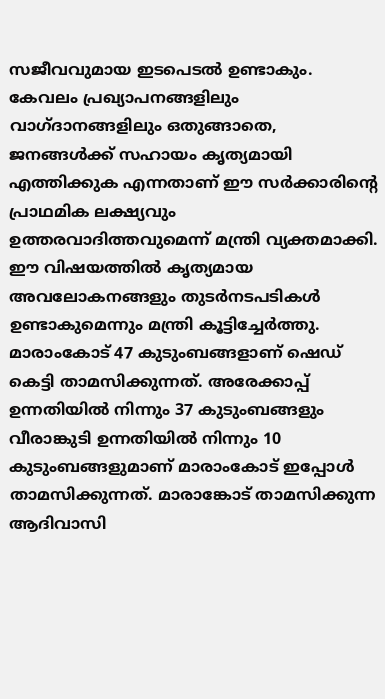സജീവവുമായ ഇടപെടൽ ഉണ്ടാകും. കേവലം പ്രഖ്യാപനങ്ങളിലും വാഗ്ദാനങ്ങളിലും ഒതുങ്ങാതെ, ജനങ്ങൾക്ക് സഹായം കൃത്യമായി എത്തിക്കുക എന്നതാണ് ഈ സർക്കാരിന്റെ പ്രാഥമിക ലക്ഷ്യവും ഉത്തരവാദിത്തവുമെന്ന് മന്ത്രി വ്യക്തമാക്കി. ഈ വിഷയത്തിൽ കൃത്യമായ അവലോകനങ്ങളും തുടർനടപടികൾ ഉണ്ടാകുമെന്നും മന്ത്രി കൂട്ടിച്ചേർത്തു.
മാരാംകോട് 47 കുടുംബങ്ങളാണ് ഷെഡ് കെട്ടി താമസിക്കുന്നത്. അരേക്കാപ്പ് ഉന്നതിയിൽ നിന്നും 37 കുടുംബങ്ങളും വീരാങ്കുടി ഉന്നതിയിൽ നിന്നും 10 കുടുംബങ്ങളുമാണ് മാരാംകോട് ഇപ്പോൾ താമസിക്കുന്നത്. മാരാങ്കോട് താമസിക്കുന്ന ആദിവാസി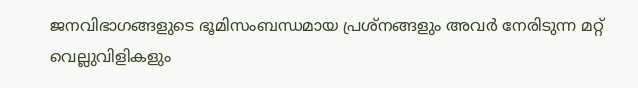ജനവിഭാഗങ്ങളുടെ ഭൂമിസംബന്ധമായ പ്രശ്നങ്ങളും അവർ നേരിടുന്ന മറ്റ് വെല്ലുവിളികളും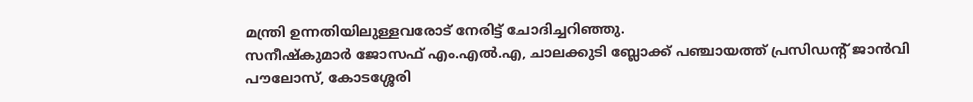മന്ത്രി ഉന്നതിയിലുള്ളവരോട് നേരിട്ട് ചോദിച്ചറിഞ്ഞു.
സനീഷ്കുമാർ ജോസഫ് എം.എൽ.എ, ചാലക്കുടി ബ്ലോക്ക് പഞ്ചായത്ത് പ്രസിഡന്റ് ജാൻവി പൗലോസ്, കോടശ്ശേരി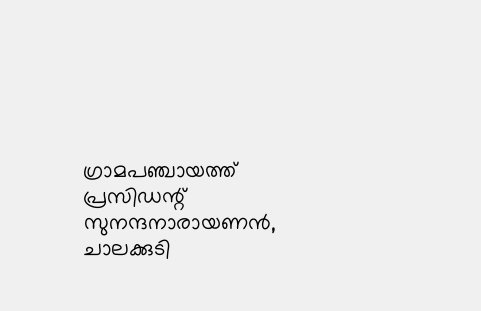ഗ്രാമപഞ്ചായത്ത് പ്രസിഡന്റ് സുനന്ദനാരായണൻ, ചാലക്കുടി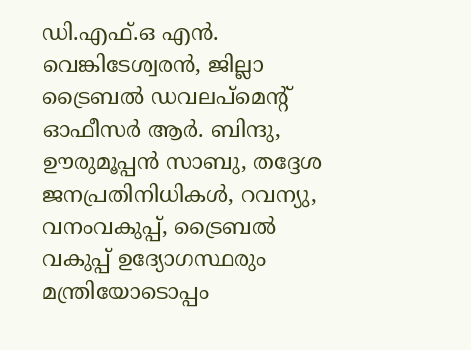ഡി.എഫ്.ഒ എൻ. വെങ്കിടേശ്വരൻ, ജില്ലാ ട്രൈബൽ ഡവലപ്മെന്റ് ഓഫീസർ ആർ. ബിന്ദു, ഊരുമൂപ്പൻ സാബു, തദ്ദേശ ജനപ്രതിനിധികൾ, റവന്യു, വനംവകുപ്പ്, ട്രൈബൽ വകുപ്പ് ഉദ്യോഗസ്ഥരും മന്ത്രിയോടൊപ്പം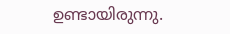ഉണ്ടായിരുന്നു.